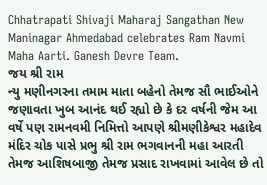Chhatrapati Shivaji Maharaj Sangathan New Maninagar Ahmedabad celebrates Ram Navmi Maha Aarti. Ganesh Devre Team.
જય શ્રી રામ
ન્યુ મણીનગરના તમામ માતા બહેનો તેમજ સૌ ભાઈઓને જણાવતા ખુબ આનંદ થઈ રહ્યો છે કે દર વર્ષની જેમ આ વર્ષે પણ રામનવમી નિમિત્તો આપણે શ્રીમણીકેશ્વર મહાદેવ મંદિર ચોક પાસે પ્રભુ શ્રી રામ ભગવાનની મહા આરતી તેમજ આશિષબાજી તેમજ પ્રસાદ રાખવામાં આવેલ છે તો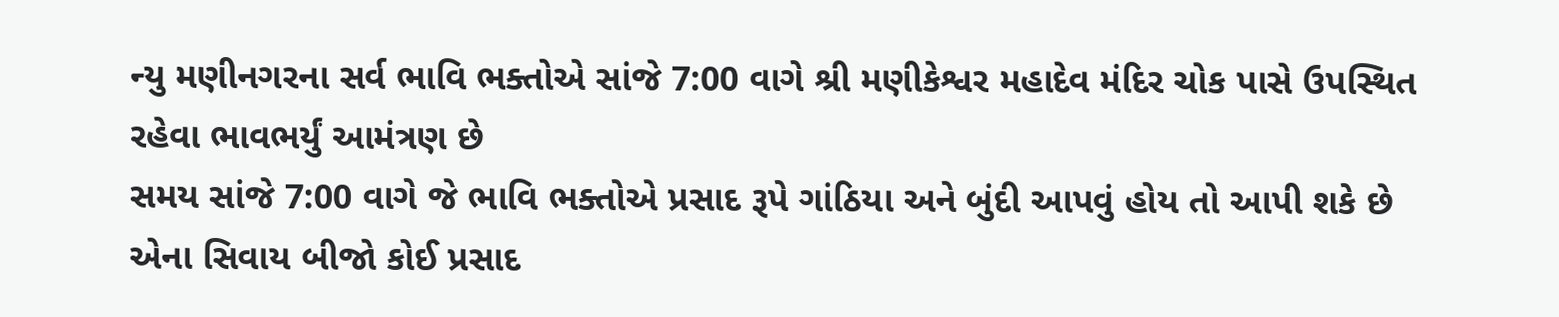ન્યુ મણીનગરના સર્વ ભાવિ ભક્તોએ સાંજે 7:00 વાગે શ્રી મણીકેશ્વર મહાદેવ મંદિર ચોક પાસે ઉપસ્થિત રહેવા ભાવભર્યું આમંત્રણ છે
સમય સાંજે 7:00 વાગે જે ભાવિ ભક્તોએ પ્રસાદ રૂપે ગાંઠિયા અને બુંદી આપવું હોય તો આપી શકે છે એના સિવાય બીજો કોઈ પ્રસાદ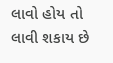લાવો હોય તો લાવી શકાય છે